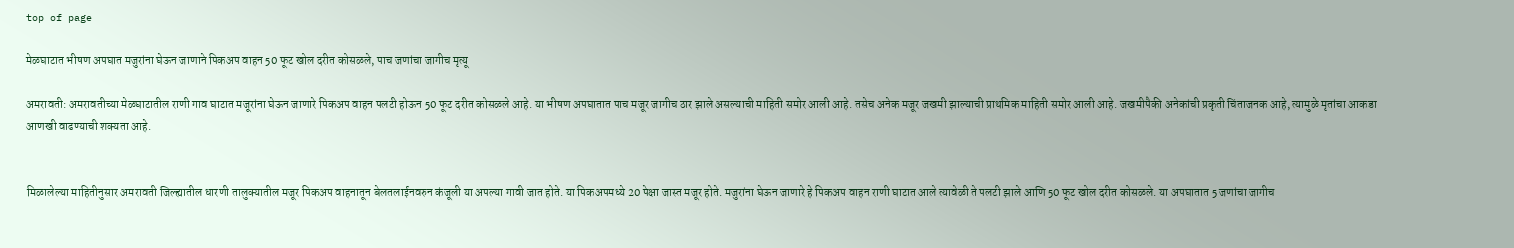top of page

मेळघाटात भीषण अपघात मजुरांना घेऊन जाणाने पिकअप वाहन 50 फूट खोल दरीत कोसळले, पाच जणांचा जागीच मृत्यू

अमरावती: अमरावतीच्या मेळघाटातील राणी गाव घाटात मजूरांना घेऊन जाणारे पिकअप वाहन पलटी होऊन 50 फूट दरीत कोसळले आहे. या भीषण अपघातात पाच मजूर जागीच ठार झाले असल्याची माहिती समोर आली आहे. तसेच अनेक मजूर जखमी झाल्याची प्राथमिक माहिती समोर आली आहे. जखमीपैकी अनेकांची प्रकृती चिंताजनक आहे, त्यामुळे मृतांचा आकडा आणखी वाढण्याची शक्यता आहे.


मिळालेल्या माहितीनुसार अमरावती जिल्ह्यातील धारणी तालुक्यातील मजूर पिकअप वाहनातून बेलतलाईनवरुन कंजूली या अपल्या गावी जात होते. या पिकअपमध्ये 20 पेक्षा जास्त मजूर होते. मजुरांना घेऊन जाणारे हे पिकअप वाहन राणी घाटात आले त्यावेळी ते पलटी झाले आणि 50 फूट खोल दरीत कोसळले. या अपघातात 5 जणांचा जागीच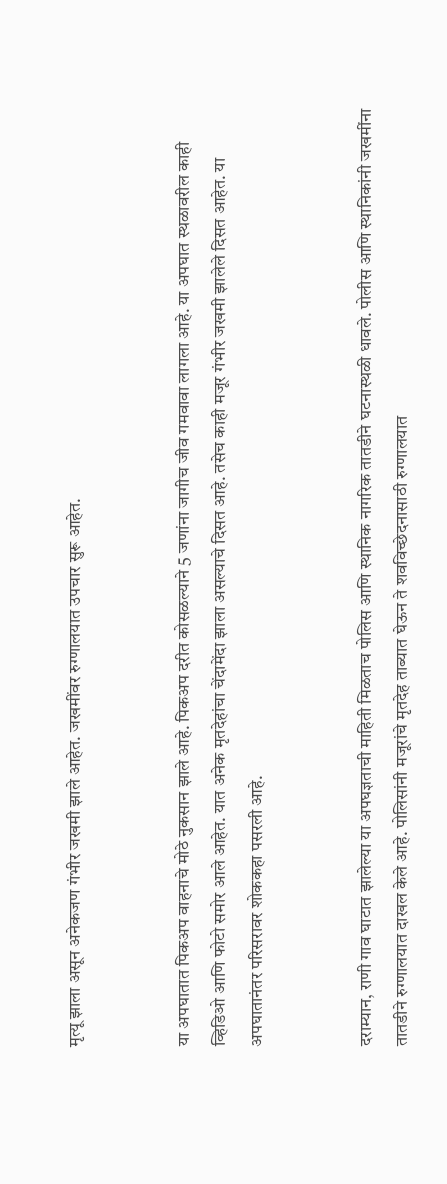मृत्यू झाला असून अनेकजण गंभीर जखमी झाले आहेत. जखमींवर रुग्णालयात उपचार सुरू आहेत.


या अपघातात पिकअप वाहनाचे मोठे नुकसान झाले आहे. पिकअप दरीत कोसळल्याने 5 जणांना जागीच जीव गमवावा लागला आहे. या अपघात स्थळावरील काही व्हिडिओ आणि फोटो समोर आले आहेत. यात अनेक मृतदेहांचा चेंदामेंदा झाला असल्याचे दिसत आहे. तसेच काही मजूर गंभीर जखमी झालेले दिसत आहेत. या अपघातानंतर परिसरावर शोककहा पसरली आहे.


दराम्यान, राणी गाव घाटात झालेल्या या अपघज्ञताची माहिती मिळताच पोलिस आणि स्थानिक नागरिक तातडीने घटनास्थळी धावले. पोलीस आणि स्थानिकांनी जखमींना तातडीने रुग्णालयात दाखल केले आहे. पोलिसांनी मजूरांचे मृतदेह ताब्यात घेऊन ते शवविच्छेदनासाठी रुग्णालयात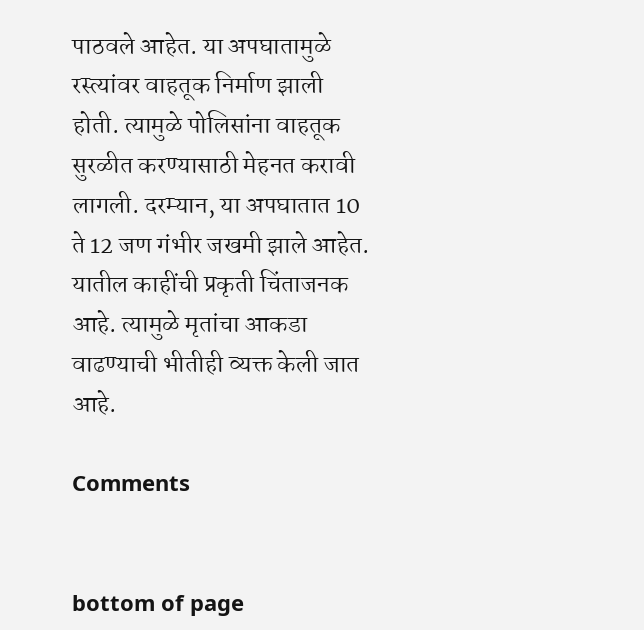पाठवले आहेत. या अपघातामुळे रस्त्यांवर वाहतूक निर्माण झाली होती. त्यामुळे पोलिसांना वाहतूक सुरळीत करण्यासाठी मेहनत करावी लागली. दरम्यान, या अपघातात 10 ते 12 जण गंभीर जखमी झाले आहेत. यातील काहींची प्रकृती चिंताजनक आहे. त्यामुळे मृतांचा आकडा वाढण्याची भीतीही व्यक्त केली जात आहे.

Comments


bottom of page